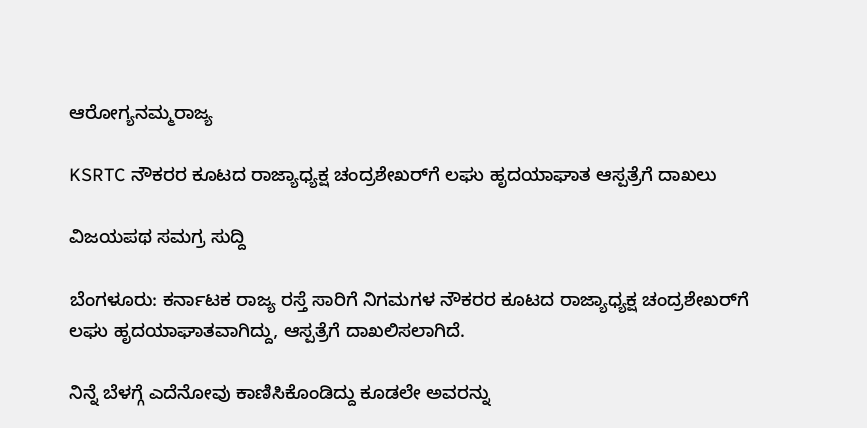ಆರೋಗ್ಯನಮ್ಮರಾಜ್ಯ

KSRTC ನೌಕರರ ಕೂಟದ ರಾಜ್ಯಾಧ್ಯಕ್ಷ ಚಂದ್ರಶೇಖರ್‌ಗೆ ಲಘು ಹೃದಯಾಘಾತ ಆಸ್ಪತ್ರೆಗೆ ದಾಖಲು

ವಿಜಯಪಥ ಸಮಗ್ರ ಸುದ್ದಿ

ಬೆಂಗಳೂರು: ಕರ್ನಾಟಕ ರಾಜ್ಯ ರಸ್ತೆ ಸಾರಿಗೆ ನಿಗಮಗಳ ನೌಕರರ ಕೂಟದ ರಾಜ್ಯಾಧ್ಯಕ್ಷ ಚಂದ್ರಶೇಖರ್‌ಗೆ ಲಘು ಹೃದಯಾಘಾತವಾಗಿದ್ದು, ಆಸ್ಪತ್ರೆಗೆ ದಾಖಲಿಸಲಾಗಿದೆ.

ನಿನ್ನೆ ಬೆಳಗ್ಗೆ ಎದೆನೋವು ಕಾಣಿಸಿಕೊಂಡಿದ್ದು ಕೂಡಲೇ ಅವರನ್ನು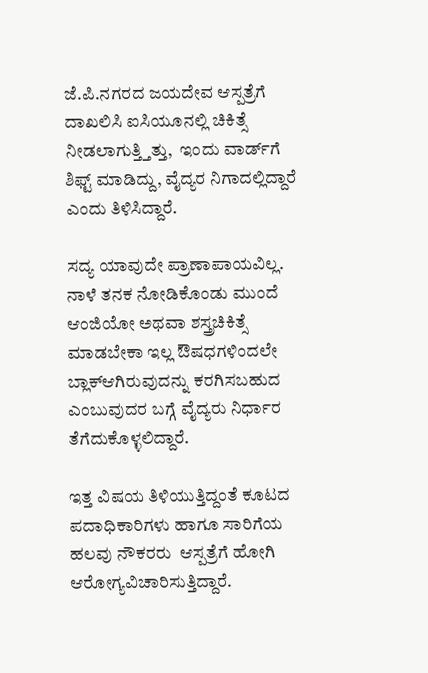ಜೆ.ಪಿ.ನಗರದ ಜಯದೇವ ಆಸ್ಪತ್ರೆಗೆ ದಾಖಲಿಸಿ ಐಸಿಯೂನಲ್ಲಿ ಚಿಕಿತ್ಸೆ ನೀಡಲಾಗುತ್ತ್ತಿತ್ತು,  ಇಂದು ವಾರ್ಡ್‌ಗೆ ಶಿಫ್ಟ್‌ ಮಾಡಿದ್ದು, ವೈದ್ಯರ ನಿಗಾದಲ್ಲಿದ್ದಾರೆ ಎಂದು ತಿಳಿಸಿದ್ದಾರೆ.

ಸದ್ಯ ಯಾವುದೇ ಪ್ರಾಣಾಪಾಯವಿಲ್ಲ. ನಾಳೆ ತನಕ ನೋಡಿಕೊಂಡು ಮುಂದೆ  ಆಂಜಿಯೋ ಅಥವಾ ಶಸ್ತ್ರಚಿಕಿತ್ಸೆ ಮಾಡಬೇಕಾ ಇಲ್ಲ ಔಷಧಗಳಿಂದಲೇ ಬ್ಲಾಕ್‌ಆಗಿರುವುದನ್ನು ಕರಗಿಸಬಹುದ ಎಂಬುವುದರ ಬಗ್ಗೆ ವೈದ್ಯರು ನಿರ್ಧಾರ ತೆಗೆದುಕೊಳ್ಳಲಿದ್ದಾರೆ.

ಇತ್ತ ವಿಷಯ ತಿಳಿಯುತ್ತಿದ್ದಂತೆ ಕೂಟದ ಪದಾಧಿಕಾರಿಗಳು ಹಾಗೂ ಸಾರಿಗೆಯ ಹಲವು ನೌಕರರು  ಆಸ್ಪತ್ರೆಗೆ ಹೋಗಿ ಆರೋಗ್ಯವಿಚಾರಿಸುತ್ತಿದ್ದಾರೆ.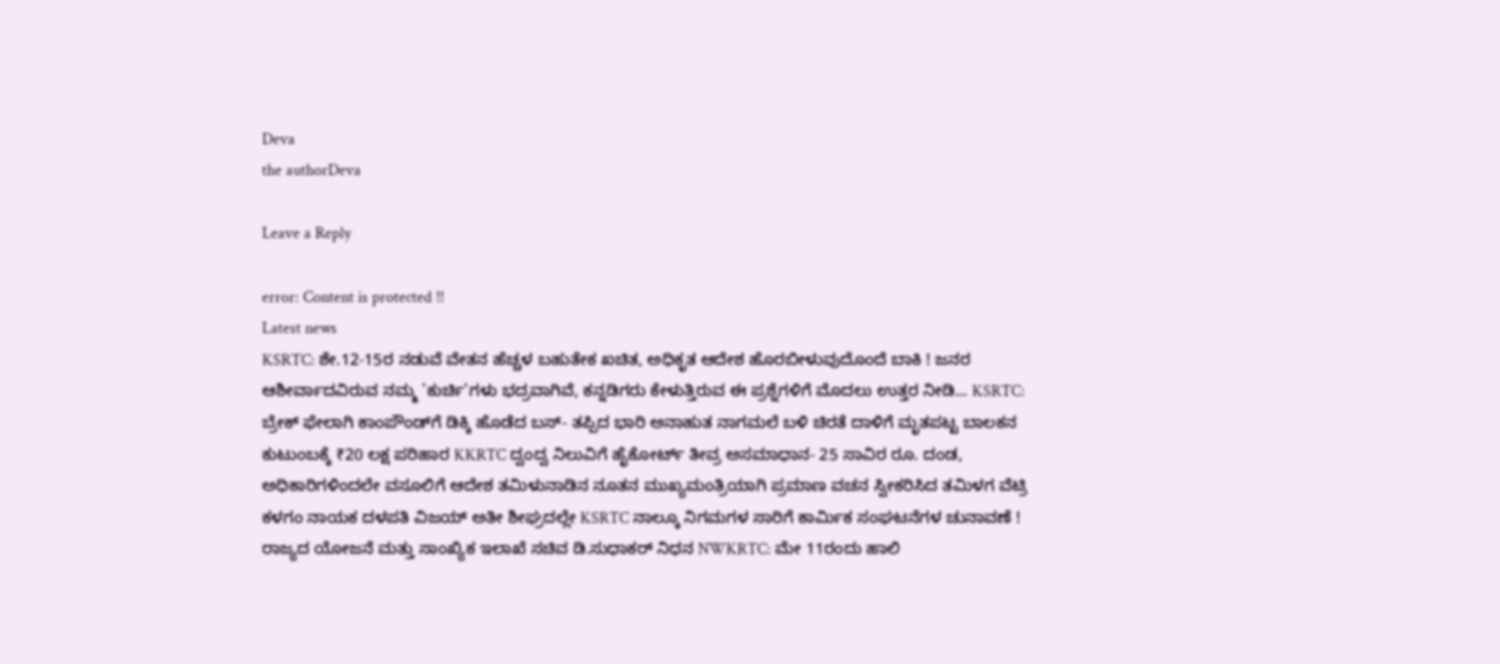Deva
the authorDeva

Leave a Reply

error: Content is protected !!
Latest news
KSRTC: ಶೇ.12-15ರ ನಡುವೆ ವೇತನ ಹೆಚ್ಚಳ ಬಹುತೇಕ ಖಚಿತ, ಅಧಿಕೃತ ಆದೇಶ ಹೊರಬೀಳುವುದೊಂದೆ ಬಾಕಿ ! ಜನರ ಆಶೀರ್ವಾದವಿರುವ ನಮ್ಮ 'ಕುರ್ಚಿ'ಗಳು ಭದ್ರವಾಗಿವೆ, ಕನ್ನಡಿಗರು ಕೇಳುತ್ತಿರುವ ಈ ಪ್ರಶ್ನೆಗಳಿಗೆ ಮೊದಲು ಉತ್ತರ ನೀಡಿ... KSRTC: ಬ್ರೇಕ್ ಫೇಲಾಗಿ ಕಾಂಪೌಂಡ್‌ಗೆ ಡಿಕ್ಕಿ ಹೊಡೆದ ಬಸ್‌- ತಪ್ಪಿದ ಭಾರಿ ಅನಾಹುತ ನಾಗಮಲೆ ಬಳಿ ಚಿರತೆ ದಾಳಿಗೆ ಮೃತಪಟ್ಟ ಬಾಲಕನ ಕುಟುಂಬಕ್ಕೆ ₹20 ಲಕ್ಷ ಪರಿಹಾರ KKRTC ದ್ವಂದ್ವ ನಿಲುವಿಗೆ ಹೈಕೋರ್ಟ್‌ ತೀವ್ರ ಅಸಮಾಧಾನ- 25 ಸಾವಿರ ರೂ. ದಂಡ, ಅಧಿಕಾರಿಗಳಿಂದಲೇ ವಸೂಲಿಗೆ ಆದೇಶ ತಮಿಳುನಾಡಿನ ನೂತನ ಮುಖ್ಯಮಂತ್ರಿಯಾಗಿ ಪ್ರಮಾಣ ವಚನ ಸ್ವೀಕರಿಸಿದ ತಮಿಳಗ ವೆಟ್ರಿ ಕಳಗಂ ನಾಯಕ ದಳಪತಿ ವಿಜಯ್ ಅತೀ ಶೀಘ್ರದಲ್ಲೇ KSRTC ನಾಲ್ಕೂ ನಿಗಮಗಳ ಸಾರಿಗೆ ಕಾರ್ಮಿಕ ಸಂಘಟನೆಗಳ ಚುನಾವಣೆ ! ರಾಜ್ಯದ ಯೋಜನೆ ಮತ್ತು ಸಾಂಖ್ಯಿಕ ಇಲಾಖೆ ಸಚಿವ ಡಿ.ಸುಧಾಕರ್ ನಿಧನ NWKRTC: ಮೇ 11ರಂದು ಹಾಲಿ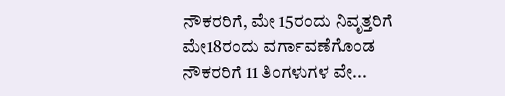ನೌಕರರಿಗೆ, ಮೇ 15ರಂದು ನಿವೃತ್ತರಿಗೆ ಮೇ18ರಂದು ವರ್ಗಾವಣೆಗೊಂಡ ನೌಕರರಿಗೆ 11 ತಿಂಗಳುಗಳ ವೇ...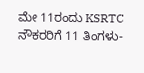ಮೇ 11ರಂದು KSRTC ನೌಕರರಿಗೆ 11 ತಿಂಗಳು-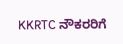KKRTC ನೌಕರರಿಗೆ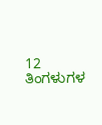12 ತಿಂಗಳುಗಳ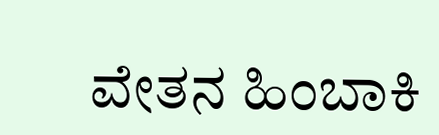ವೇತನ ಹಿಂಬಾಕಿ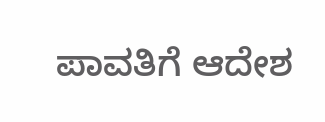ಪಾವತಿಗೆ ಆದೇಶ